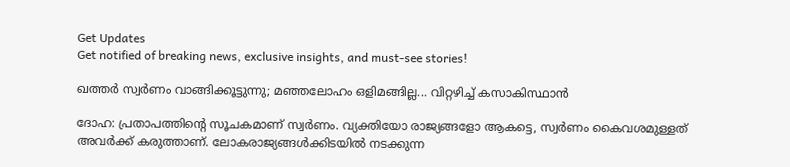Get Updates
Get notified of breaking news, exclusive insights, and must-see stories!

ഖത്തര്‍ സ്വര്‍ണം വാങ്ങിക്കൂട്ടുന്നു; മഞ്ഞലോഹം ഒളിമങ്ങില്ല... വിറ്റഴിച്ച് കസാകിസ്ഥാന്‍

ദോഹ: പ്രതാപത്തിന്റെ സൂചകമാണ് സ്വര്‍ണം. വ്യക്തിയോ രാജ്യങ്ങളോ ആകട്ടെ, സ്വര്‍ണം കൈവശമുള്ളത് അവര്‍ക്ക് കരുത്താണ്. ലോകരാജ്യങ്ങള്‍ക്കിടയില്‍ നടക്കുന്ന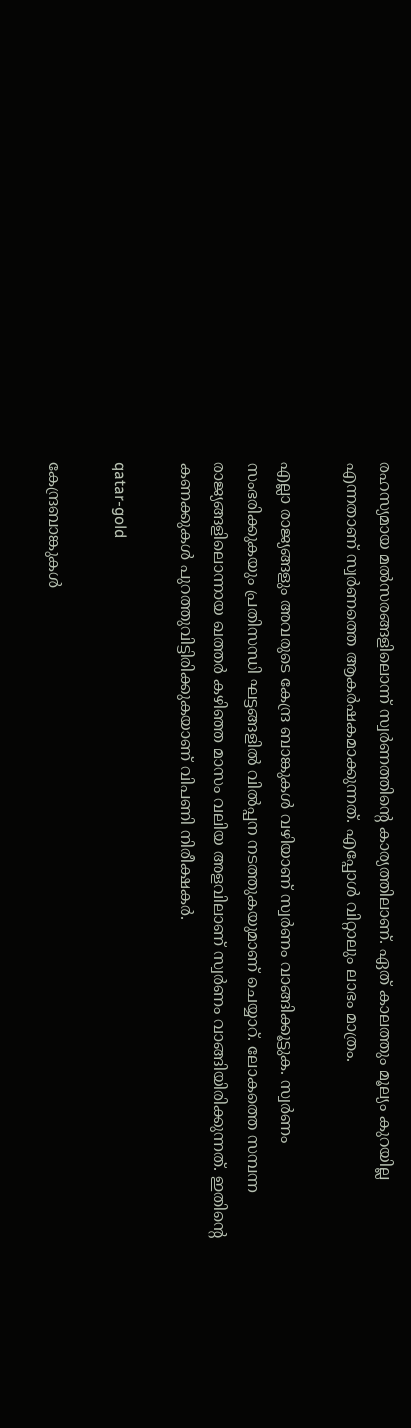രഹസ്യമായ മല്‍സരങ്ങളിലൊന്ന് സ്വര്‍ണത്തിന്റെ കാര്യത്തിലാണ്. ഏത് കാലത്തും മൂല്യം കുറയില്ല എന്നതാണ് സ്വര്‍ണത്തെ ആകര്‍ഷകമാക്കുന്നത്. എപ്പോള്‍ വിറ്റാലും ലാഭം മാത്രം.

എല്ലാ രാജ്യങ്ങളും അവരുടെ കേന്ദ്ര ബാങ്കുകള്‍ വഴിയാണ് സ്വര്‍ണം വാങ്ങിക്കൂട്ടുക. സ്വര്‍ണം സംഭരിക്കുകയും പ്രതിസന്ധി ഘട്ടങ്ങളില്‍ വില്‍പ്പന നടത്തുകയുമാണ് ചെയ്യാറ്. ലോകത്തെ സമ്പന്ന രാജ്യങ്ങളിലൊന്നായ ഖത്തര്‍ കഴിഞ്ഞ മാസം വലിയ അളവിലാണ് സ്വര്‍ണം വാങ്ങിയിരിക്കുന്നത്. ഇതിന്റെ കണക്കുകള്‍ പുറത്തുവിട്ടിരിക്കുകയാണ് വിപണി നിരീക്ഷകര്‍.

qatar-gold

കേന്ദ്രബാങ്കുകള്‍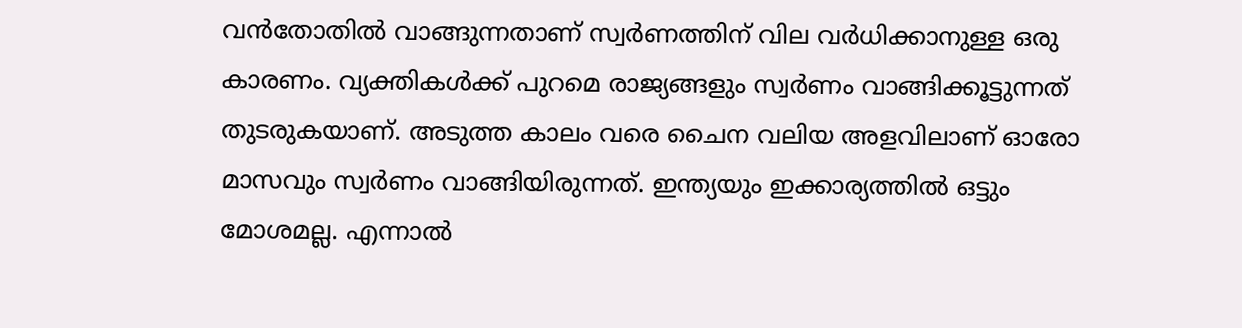വന്‍തോതില്‍ വാങ്ങുന്നതാണ് സ്വര്‍ണത്തിന് വില വര്‍ധിക്കാനുള്ള ഒരു കാരണം. വ്യക്തികള്‍ക്ക് പുറമെ രാജ്യങ്ങളും സ്വര്‍ണം വാങ്ങിക്കൂട്ടുന്നത് തുടരുകയാണ്. അടുത്ത കാലം വരെ ചൈന വലിയ അളവിലാണ് ഓരോ മാസവും സ്വര്‍ണം വാങ്ങിയിരുന്നത്. ഇന്ത്യയും ഇക്കാര്യത്തില്‍ ഒട്ടും മോശമല്ല. എന്നാല്‍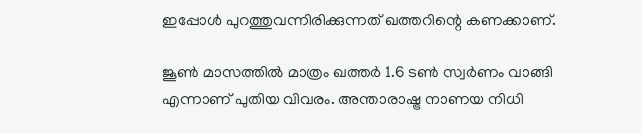ഇപ്പോള്‍ പുറത്തുവന്നിരിക്കുന്നത് ഖത്തറിന്റെ കണക്കാണ്.

ജൂണ്‍ മാസത്തില്‍ മാത്രം ഖത്തര്‍ 1.6 ടണ്‍ സ്വര്‍ണം വാങ്ങി എന്നാണ് പുതിയ വിവരം. അന്താരാഷ്ട്ര നാണയ നിധി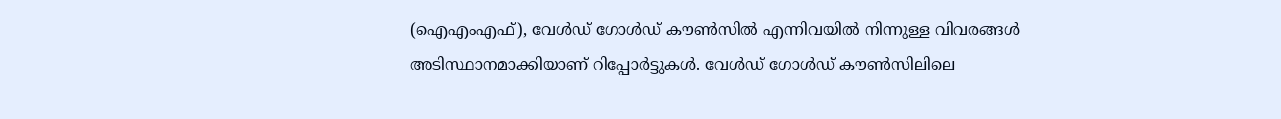(ഐഎംഎഫ്), വേള്‍ഡ് ഗോള്‍ഡ് കൗണ്‍സില്‍ എന്നിവയില്‍ നിന്നുള്ള വിവരങ്ങള്‍ അടിസ്ഥാനമാക്കിയാണ് റിപ്പോര്‍ട്ടുകള്‍. വേള്‍ഡ് ഗോള്‍ഡ് കൗണ്‍സിലിലെ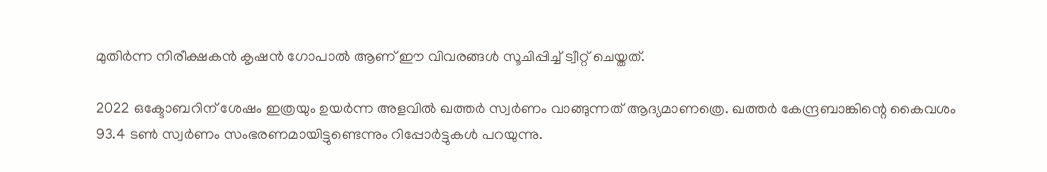മുതിര്‍ന്ന നിരീക്ഷകന്‍ കൃഷന്‍ ഗോപാല്‍ ആണ് ഈ വിവരങ്ങള്‍ സൂചിപ്പിച്ച് ട്വീറ്റ് ചെയ്തത്.

2022 ഒക്ടോബറിന് ശേഷം ഇത്രയും ഉയര്‍ന്ന അളവില്‍ ഖത്തര്‍ സ്വര്‍ണം വാങ്ങുന്നത് ആദ്യമാണത്രെ. ഖത്തര്‍ കേന്ദ്രബാങ്കിന്റെ കൈവശം 93.4 ടണ്‍ സ്വര്‍ണം സംഭരണമായിട്ടുണ്ടെന്നും റിപ്പോര്‍ട്ടുകള്‍ പറയുന്നു.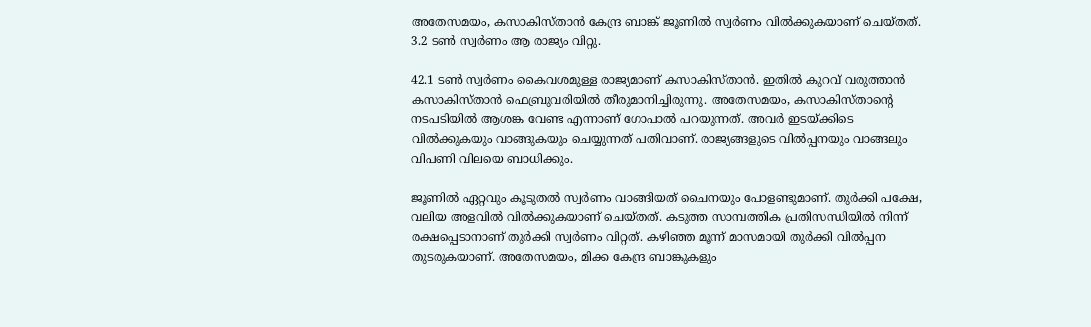അതേസമയം, കസാകിസ്താന്‍ കേന്ദ്ര ബാങ്ക് ജൂണില്‍ സ്വര്‍ണം വില്‍ക്കുകയാണ് ചെയ്തത്. 3.2 ടണ്‍ സ്വര്‍ണം ആ രാജ്യം വിറ്റു.

42.1 ടണ്‍ സ്വര്‍ണം കൈവശമുള്ള രാജ്യമാണ് കസാകിസ്താന്‍. ഇതില്‍ കുറവ് വരുത്താന്‍ കസാകിസ്താന്‍ ഫെബ്രുവരിയില്‍ തീരുമാനിച്ചിരുന്നു. അതേസമയം, കസാകിസ്താന്റെ നടപടിയില്‍ ആശങ്ക വേണ്ട എന്നാണ് ഗോപാല്‍ പറയുന്നത്. അവര്‍ ഇടയ്ക്കിടെ വില്‍ക്കുകയും വാങ്ങുകയും ചെയ്യുന്നത് പതിവാണ്. രാജ്യങ്ങളുടെ വില്‍പ്പനയും വാങ്ങലും വിപണി വിലയെ ബാധിക്കും.

ജൂണില്‍ ഏറ്റവും കൂടുതല്‍ സ്വര്‍ണം വാങ്ങിയത് ചൈനയും പോളണ്ടുമാണ്. തുര്‍ക്കി പക്ഷേ, വലിയ അളവില്‍ വില്‍ക്കുകയാണ് ചെയ്തത്. കടുത്ത സാമ്പത്തിക പ്രതിസന്ധിയില്‍ നിന്ന് രക്ഷപ്പെടാനാണ് തുര്‍ക്കി സ്വര്‍ണം വിറ്റത്. കഴിഞ്ഞ മൂന്ന് മാസമായി തുര്‍ക്കി വില്‍പ്പന തുടരുകയാണ്. അതേസമയം, മിക്ക കേന്ദ്ര ബാങ്കുകളും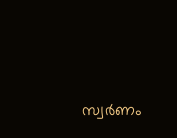സ്വര്‍ണം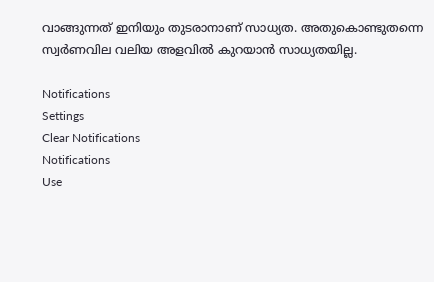വാങ്ങുന്നത് ഇനിയും തുടരാനാണ് സാധ്യത. അതുകൊണ്ടുതന്നെ സ്വര്‍ണവില വലിയ അളവില്‍ കുറയാന്‍ സാധ്യതയില്ല.

Notifications
Settings
Clear Notifications
Notifications
Use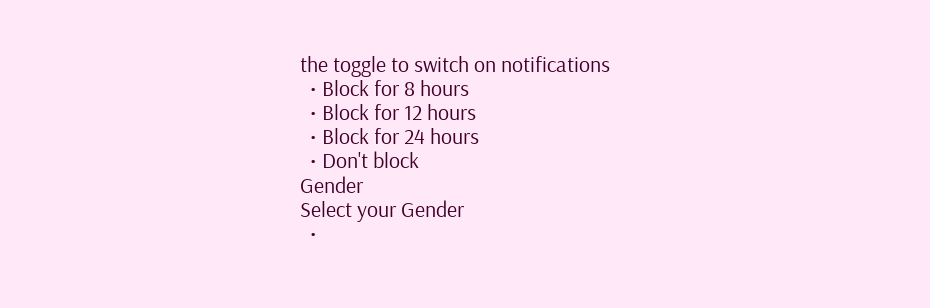the toggle to switch on notifications
  • Block for 8 hours
  • Block for 12 hours
  • Block for 24 hours
  • Don't block
Gender
Select your Gender
  •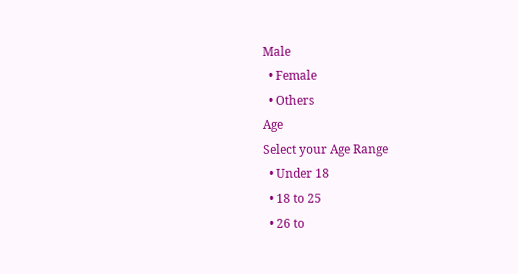Male
  • Female
  • Others
Age
Select your Age Range
  • Under 18
  • 18 to 25
  • 26 to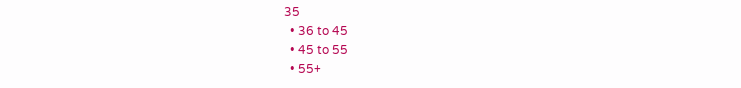35
  • 36 to 45
  • 45 to 55
  • 55+